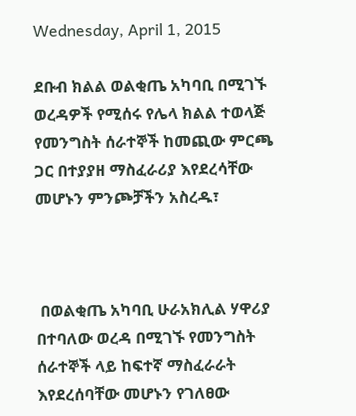Wednesday, April 1, 2015

ደቡብ ክልል ወልቂጤ አካባቢ በሚገኙ ወረዳዎች የሚሰሩ የሌላ ክልል ተወላጅ የመንግስት ሰራተኞች ከመጪው ምርጫ ጋር በተያያዘ ማስፈራሪያ እየደረሳቸው መሆኑን ምንጮቻችን አስረዱ፣



 በወልቂጤ አካባቢ ሁራአክሊል ሃዋሪያ በተባለው ወረዳ በሚገኙ የመንግስት ሰራተኞች ላይ ከፍተኛ ማስፈራራት እየደረሰባቸው መሆኑን የገለፀው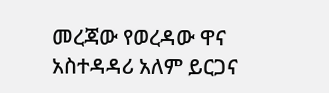መረጃው የወረዳው ዋና አስተዳዳሪ አለም ይርጋና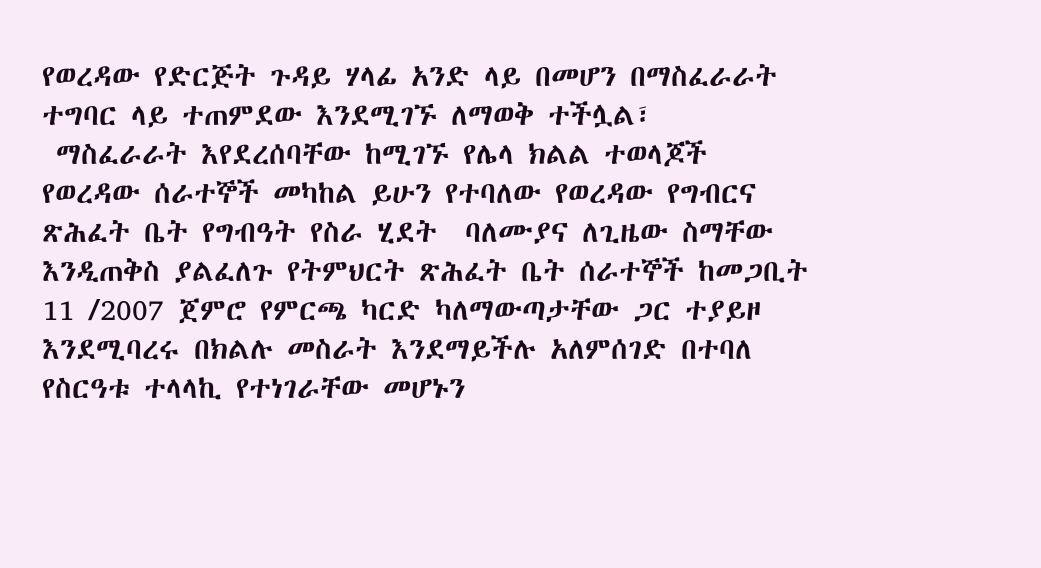የወረዳው የድርጅት ጉዳይ ሃላፊ አንድ ላይ በመሆን በማስፈራራት ተግባር ላይ ተጠምደው እንደሚገኙ ለማወቅ ተችሏል፣
 ማስፈራራት እየደረሰባቸው ከሚገኙ የሌላ ክልል ተወላጆች የወረዳው ሰራተኞች መካከል ይሁን የተባለው የወረዳው የግብርና ጽሕፈት ቤት የግብዓት የስራ ሂደት  ባለሙያና ለጊዜው ስማቸው እንዲጠቅስ ያልፈለጉ የትምህርት ጽሕፈት ቤት ሰራተኞች ከመጋቢት 11 /2007 ጀምሮ የምርጫ ካርድ ካለማውጣታቸው ጋር ተያይዞ እንደሚባረሩ በክልሉ መስራት እንደማይችሉ አለምሰገድ በተባለ የስርዓቱ ተላላኪ የተነገራቸው መሆኑን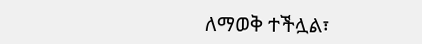ለማወቅ ተችሏል፣